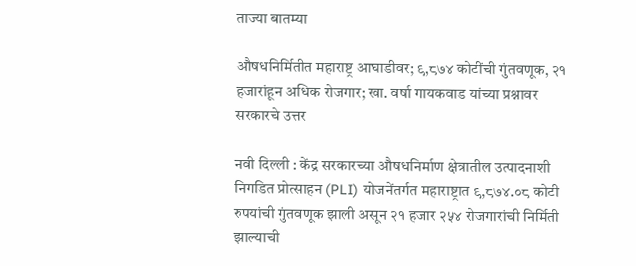ताज्या बातम्या

औषधनिर्मितीत महाराष्ट्र आघाडीवर; ९,८७४ कोटींची गुंतवणूक, २१ हजारांहून अधिक रोजगार; खा. वर्षा गायकवाड यांच्या प्रश्नावर सरकारचे उत्तर

नवी दिल्ली : केंद्र सरकारच्या औषधनिर्माण क्षेत्रातील उत्पादनाशी निगडित प्रोत्साहन (PLI) योजनेंतर्गत महाराष्ट्रात ९,८७४.०८ कोटी रुपयांची गुंतवणूक झाली असून २१ हजार २५४ रोजगारांची निर्मिती झाल्याची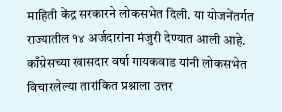माहिती केंद्र सरकारने लोकसभेत दिली. या योजनेंतर्गत राज्यातील १४ अर्जदारांना मंजुरी देण्यात आली आहे.
काँग्रेसच्या खासदार वर्षा गायकवाड यांनी लोकसभेत विचारलेल्या तारांकित प्रश्नाला उत्तर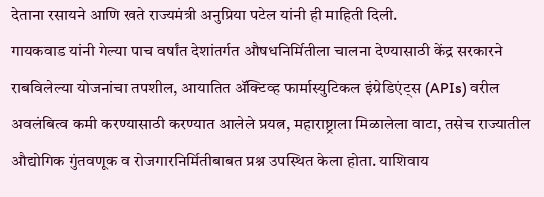देताना रसायने आणि खते राज्यमंत्री अनुप्रिया पटेल यांनी ही माहिती दिली.
गायकवाड यांनी गेल्या पाच वर्षांत देशांतर्गत औषधनिर्मितीला चालना देण्यासाठी केंद्र सरकारने राबविलेल्या योजनांचा तपशील, आयातित ॲक्टिव्ह फार्मास्युटिकल इंग्रेडिएंट्स (APIs) वरील अवलंबित्व कमी करण्यासाठी करण्यात आलेले प्रयत्न, महाराष्ट्राला मिळालेला वाटा, तसेच राज्यातील औद्योगिक गुंतवणूक व रोजगारनिर्मितीबाबत प्रश्न उपस्थित केला होता. याशिवाय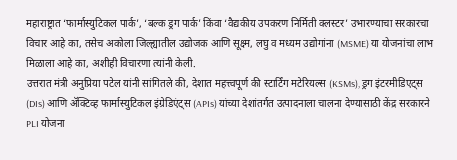महाराष्ट्रात ‘फार्मास्युटिकल पार्क’, ‘बल्क ड्रग पार्क’ किंवा ‘वैद्यकीय उपकरण निर्मिती क्लस्टर’ उभारण्याचा सरकारचा विचार आहे का, तसेच अकोला जिल्ह्यातील उद्योजक आणि सूक्ष्म, लघु व मध्यम उद्योगांना (MSME) या योजनांचा लाभ मिळाला आहे का, अशीही विचारणा त्यांनी केली.
उत्तरात मंत्री अनुप्रिया पटेल यांनी सांगितले की, देशात महत्त्वपूर्ण की स्टार्टिंग मटेरियल्स (KSMs), ड्रग इंटरमीडिएट्स (DIs) आणि ॲक्टिव्ह फार्मास्युटिकल इंग्रेडिएंट्स (APIs) यांच्या देशांतर्गत उत्पादनाला चालना देण्यासाठी केंद्र सरकारने PLI योजना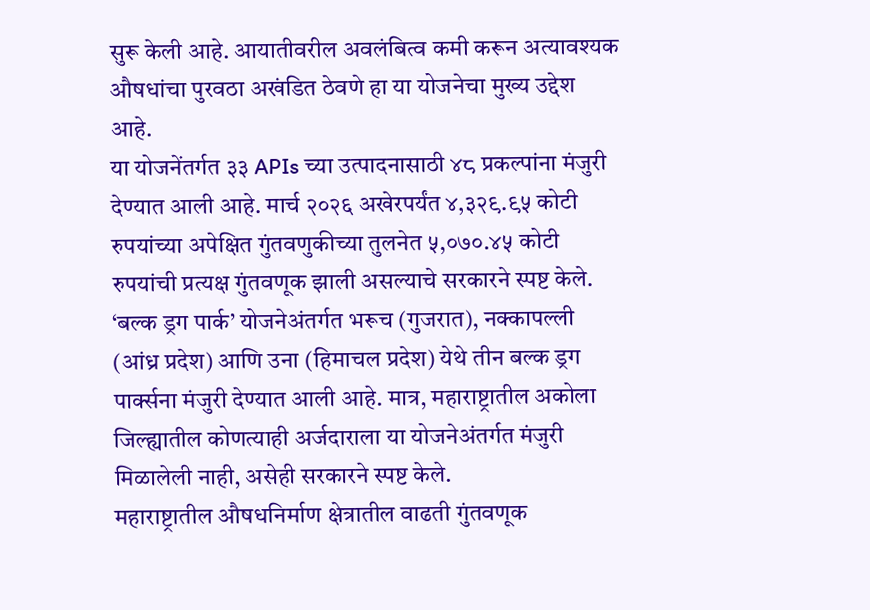सुरू केली आहे. आयातीवरील अवलंबित्व कमी करून अत्यावश्यक औषधांचा पुरवठा अखंडित ठेवणे हा या योजनेचा मुख्य उद्देश आहे.
या योजनेंतर्गत ३३ APIs च्या उत्पादनासाठी ४८ प्रकल्पांना मंजुरी देण्यात आली आहे. मार्च २०२६ अखेरपर्यंत ४,३२९.९५ कोटी रुपयांच्या अपेक्षित गुंतवणुकीच्या तुलनेत ५,०७०.४५ कोटी रुपयांची प्रत्यक्ष गुंतवणूक झाली असल्याचे सरकारने स्पष्ट केले.
‘बल्क ड्रग पार्क’ योजनेअंतर्गत भरूच (गुजरात), नक्कापल्ली (आंध्र प्रदेश) आणि उना (हिमाचल प्रदेश) येथे तीन बल्क ड्रग पार्क्सना मंजुरी देण्यात आली आहे. मात्र, महाराष्ट्रातील अकोला जिल्ह्यातील कोणत्याही अर्जदाराला या योजनेअंतर्गत मंजुरी मिळालेली नाही, असेही सरकारने स्पष्ट केले.
महाराष्ट्रातील औषधनिर्माण क्षेत्रातील वाढती गुंतवणूक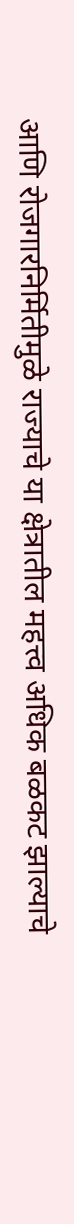आणि रोजगारनिर्मितीमुळे राज्याचे या क्षेत्रातील महत्त्व अधिक बळकट झाल्याचे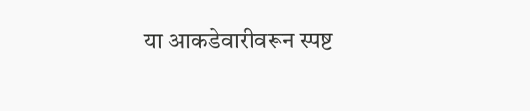या आकडेवारीवरून स्पष्ट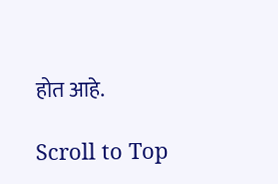होत आहे.

Scroll to Top